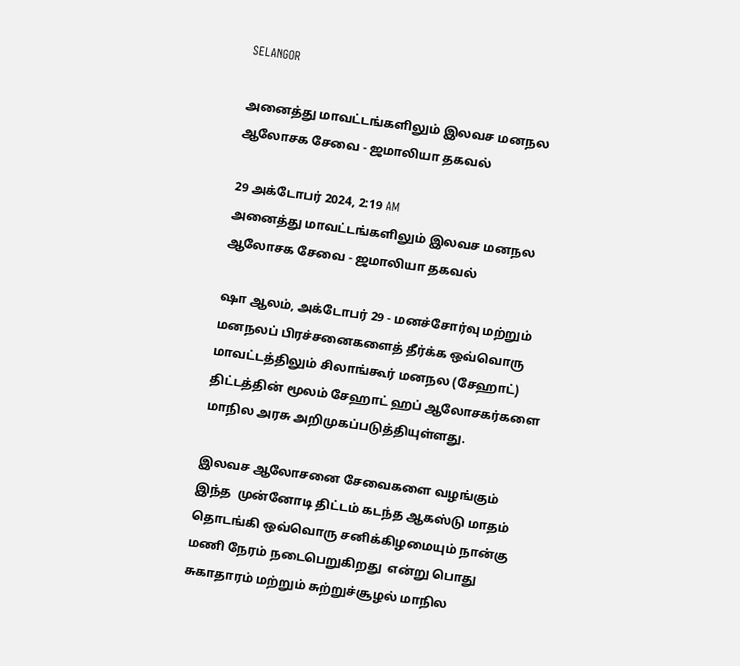SELANGOR

அனைத்து மாவட்டங்களிலும் இலவச மனநல ஆலோசக சேவை - ஜமாலியா தகவல்

29 அக்டோபர் 2024, 2:19 AM
அனைத்து மாவட்டங்களிலும் இலவச மனநல ஆலோசக சேவை - ஜமாலியா தகவல்

ஷா ஆலம், அக்டோபர் 29 - மனச்சோர்வு மற்றும் மனநலப் பிரச்சனைகளைத் தீர்க்க ஒவ்வொரு மாவட்டத்திலும் சிலாங்கூர் மனநல (சேஹாட்) திட்டத்தின் மூலம் சேஹாட் ஹப் ஆலோசகர்களை மாநில அரசு அறிமுகப்படுத்தியுள்ளது.

இலவச ஆலோசனை சேவைகளை வழங்கும் இந்த  முன்னோடி திட்டம் கடந்த ஆகஸ்டு மாதம் தொடங்கி ஒவ்வொரு சனிக்கிழமையும் நான்கு மணி நேரம் நடைபெறுகிறது  என்று பொது சுகாதாரம் மற்றும் சுற்றுச்சூழல் மாநில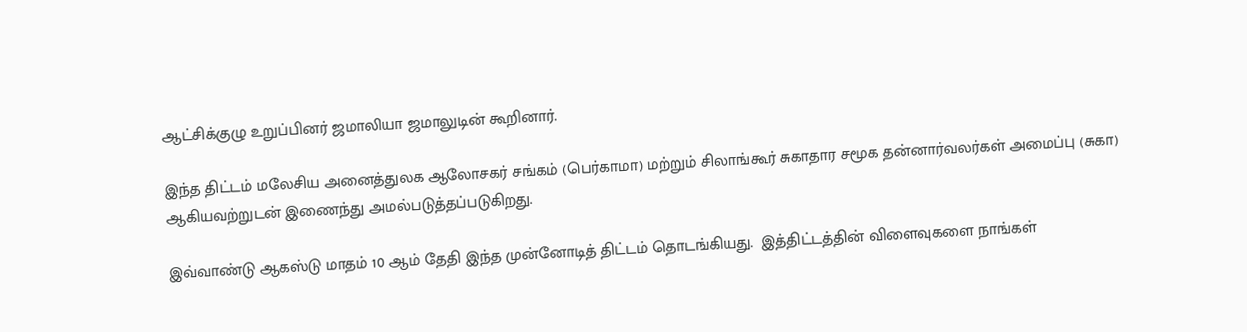ஆட்சிக்குழு உறுப்பினர் ஜமாலியா ஜமாலுடின் கூறினார்.

இந்த திட்டம் மலேசிய அனைத்துலக ஆலோசகர் சங்கம் (பெர்காமா) மற்றும் சிலாங்கூர் சுகாதார சமூக தன்னார்வலர்கள் அமைப்பு (சுகா) ஆகியவற்றுடன் இணைந்து அமல்படுத்தப்படுகிறது.

இவ்வாண்டு ஆகஸ்டு மாதம் 10 ஆம் தேதி இந்த முன்னோடித் திட்டம் தொடங்கியது.  இத்திட்டத்தின் விளைவுகளை நாங்கள்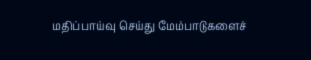மதிப்பாய்வு செய்து மேம்பாடுகளைச்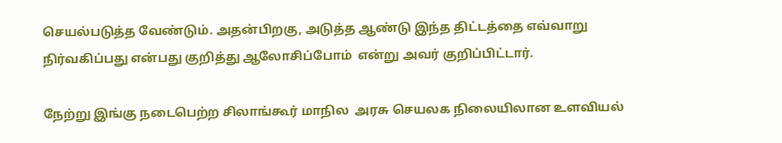செயல்படுத்த வேண்டும். அதன்பிறகு, அடுத்த ஆண்டு இந்த திட்டத்தை எவ்வாறு நிர்வகிப்பது என்பது குறித்து ஆலோசிப்போம்  என்று அவர் குறிப்பிட்டார்.

நேற்று இங்கு நடைபெற்ற சிலாங்கூர் மாநில  அரசு செயலக நிலையிலான உளவியல்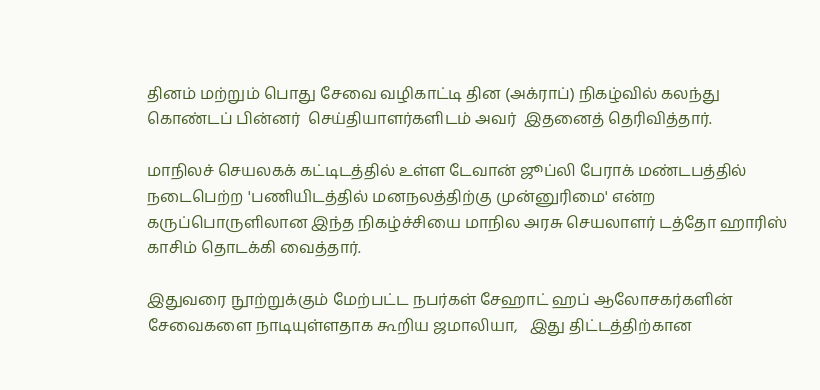தினம் மற்றும் பொது சேவை வழிகாட்டி தின (அக்ராப்) நிகழ்வில் கலந்து கொண்டப் பின்னர்  செய்தியாளர்களிடம் அவர்  இதனைத் தெரிவித்தார்.

மாநிலச் செயலகக் கட்டிடத்தில் உள்ள டேவான் ஜூப்லி பேராக் மண்டபத்தில்  நடைபெற்ற 'பணியிடத்தில் மனநலத்திற்கு முன்னுரிமை' என்ற கருப்பொருளிலான இந்த நிகழ்ச்சியை மாநில அரசு செயலாளர் டத்தோ ஹாரிஸ் காசிம் தொடக்கி வைத்தார்.

இதுவரை நூற்றுக்கும் மேற்பட்ட நபர்கள் சேஹாட் ஹப் ஆலோசகர்களின் சேவைகளை நாடியுள்ளதாக கூறிய ஜமாலியா,   இது திட்டத்திற்கான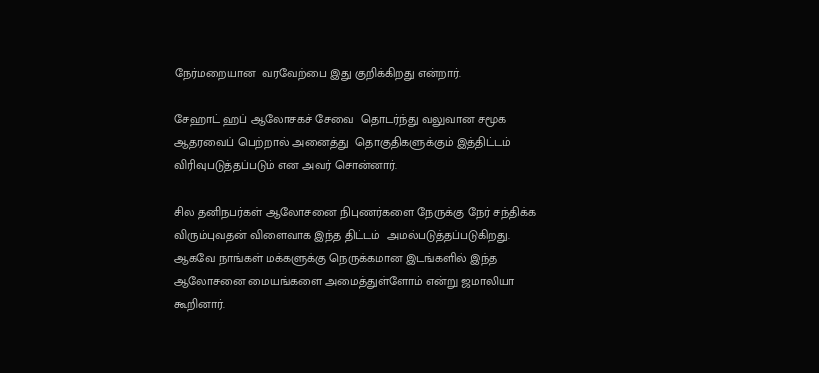நேர்மறையான  வரவேற்பை இது குறிக்கிறது என்றார்.

சேஹாட் ஹப் ஆலோசகச் சேவை  தொடர்ந்து வலுவான சமூக ஆதரவைப் பெற்றால் அனைத்து  தொகுதிகளுக்கும் இத்திட்டம் விரிவுபடுத்தப்படும் என அவர் சொன்னார்.

சில தனிநபர்கள் ஆலோசனை நிபுணர்களை நேருக்கு நேர் சந்திக்க விரும்புவதன் விளைவாக இந்த திட்டம்  அமல்படுத்தப்படுகிறது. ஆகவே நாங்கள் மக்களுக்கு நெருக்கமான இடங்களில் இந்த ஆலோசனை மையங்களை அமைத்துள்ளோம் என்று ஜமாலியா கூறினார்.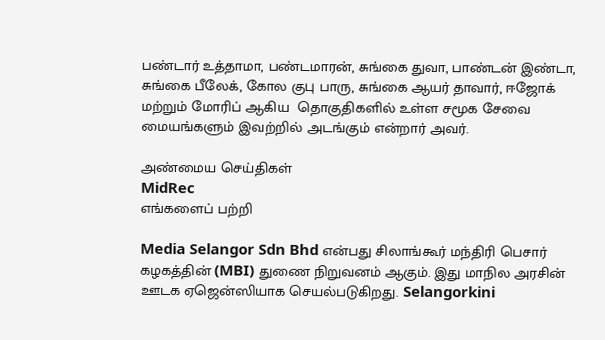பண்டார் உத்தாமா, பண்டமாரன், சுங்கை துவா, பாண்டன் இண்டா, சுங்கை பீலேக், கோல குபு பாரு, சுங்கை ஆயர் தாவார், ஈஜோக் மற்றும் மோரிப் ஆகிய  தொகுதிகளில் உள்ள சமூக சேவை மையங்களும் இவற்றில் அடங்கும் என்றார் அவர்.

அண்மைய செய்திகள்
MidRec
எங்களைப் பற்றி

Media Selangor Sdn Bhd என்பது சிலாங்கூர் மந்திரி பெசார் கழகத்தின் (MBI) துணை நிறுவனம் ஆகும். இது மாநில அரசின் ஊடக ஏஜென்ஸியாக செயல்படுகிறது. Selangorkini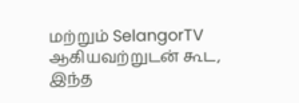மற்றும் SelangorTV ஆகியவற்றுடன் கூட, இந்த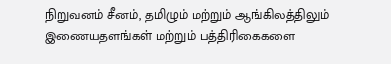நிறுவனம் சீனம், தமிழும் மற்றும் ஆங்கிலத்திலும் இணையதளங்கள் மற்றும் பத்திரிகைகளை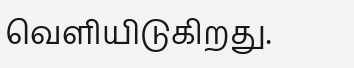வெளியிடுகிறது.